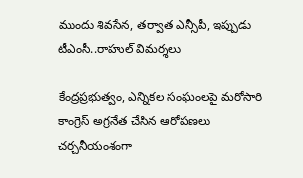ముందు శివసేన, తర్వాత ఎన్సీపీ, ఇప్పుడు టీఎంసీ..రాహుల్ విమర్శలు

కేంద్రప్రభుత్వం, ఎన్నికల సంఘంలపై మరోసారి కాంగ్రెస్ అగ్రనేత చేసిన ఆరోపణలు చర్చనీయంశంగా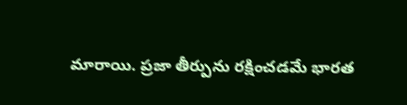మారాయి. ప్రజా తీర్పును రక్షించడమే భారత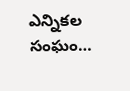ఎన్నికల సంఘం…